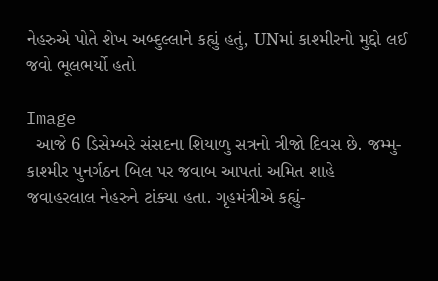નેહરુએ પોતે શેખ અબ્દુલ્લાને કહ્યું હતું, UNમાં કાશ્મીરનો મુદ્દો લઈ જવો ભૂલભર્યો હતો

Image
  આજે 6 ડિસેમ્બરે સંસદના શિયાળુ સત્રનો ત્રીજો દિવસ છે. જમ્મુ-કાશ્મીર પુનર્ગઠન બિલ પર જવાબ આપતાં અમિત શાહે જવાહરલાલ નેહરુને ટાંક્યા હતા. ગૃહમંત્રીએ કહ્યું-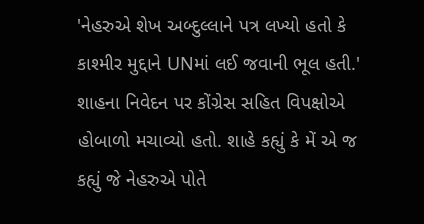'નેહરુએ શેખ અબ્દુલ્લાને પત્ર લખ્યો હતો કે કાશ્મીર મુદ્દાને UNમાં લઈ જવાની ભૂલ હતી.' શાહના નિવેદન પર કોંગ્રેસ સહિત વિપક્ષોએ હોબાળો મચાવ્યો હતો. શાહે કહ્યું કે મેં એ જ કહ્યું જે નેહરુએ પોતે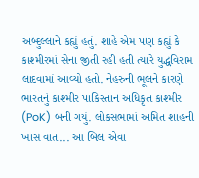અબ્દુલ્લાને કહ્યું હતું. શાહે એમ પણ કહ્યું કે કાશ્મીરમાં સેના જીતી રહી હતી ત્યારે યુદ્ધવિરામ લાદવામાં આવ્યો હતો. નેહરુની ભૂલને કારણે ભારતનું કાશ્મીર પાકિસ્તાન અધિકૃત કાશ્મીર (PoK) બની ગયું. લોકસભામાં અમિત શાહની ખાસ વાત... આ બિલ એવા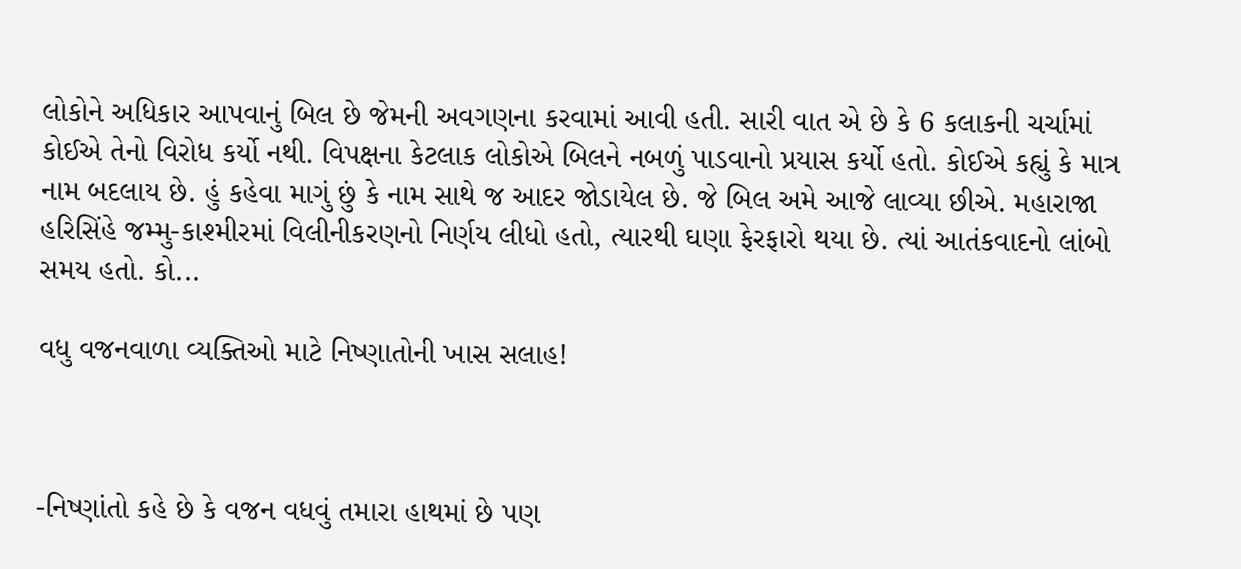લોકોને અધિકાર આપવાનું બિલ છે જેમની અવગણના કરવામાં આવી હતી. સારી વાત એ છે કે 6 કલાકની ચર્ચામાં કોઈએ તેનો વિરોધ કર્યો નથી. વિપક્ષના કેટલાક લોકોએ બિલને નબળું પાડવાનો પ્રયાસ કર્યો હતો. કોઈએ કહ્યું કે માત્ર નામ બદલાય છે. હું કહેવા માગું છું કે નામ સાથે જ આદર જોડાયેલ છે. જે બિલ અમે આજે લાવ્યા છીએ. મહારાજા હરિસિંહે જમ્મુ-કાશ્મીરમાં વિલીનીકરણનો નિર્ણય લીધો હતો, ત્યારથી ઘણા ફેરફારો થયા છે. ત્યાં આતંકવાદનો લાંબો સમય હતો. કો...

વધુ વજનવાળા વ્યક્તિઓ માટે નિષ્ણાતોની ખાસ સલાહ!



-નિષ્ણાંતો કહે છે કે વજન વધવું તમારા હાથમાં છે પણ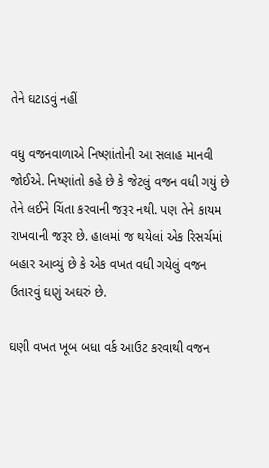તેને ઘટાડવું નહીં

વધુ વજનવાળાએ નિષ્ણાંતોની આ સલાહ માનવી જોઈએ. નિષ્ણાંતો કહે છે કે જેટલું વજન વધી ગયું છે તેને લઈને ચિંતા કરવાની જરૂર નથી. પણ તેને કાયમ રાખવાની જરૂર છે. હાલમાં જ થયેલાં એક રિસર્ચમાં બહાર આવ્યું છે કે એક વખત વધી ગયેલું વજન ઉતારવું ઘણું અઘરું છે.

ઘણી વખત ખૂબ બધા વર્ક આઉટ કરવાથી વજન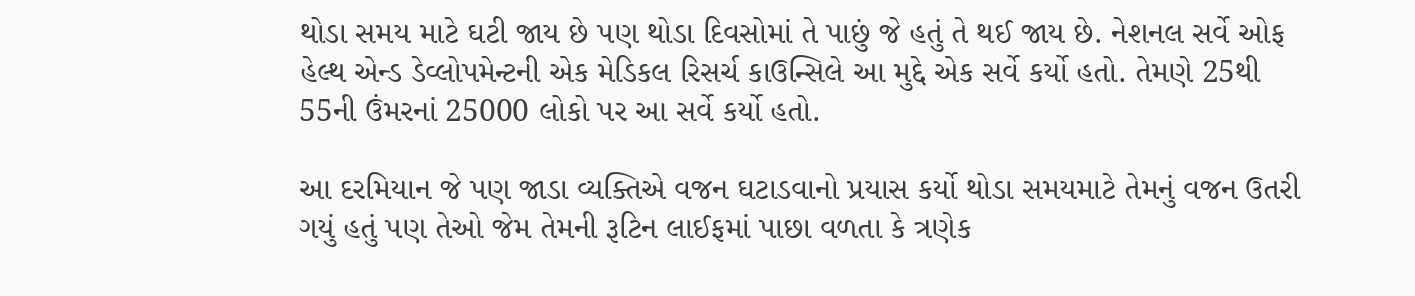થોડા સમય માટે ઘટી જાય છે પણ થોડા દિવસોમાં તે પાછું જે હતું તે થઈ જાય છે. નેશનલ સર્વે ઓફ હેલ્થ એન્ડ ડેવ્લોપમેન્ટની એક મેડિકલ રિસર્ચ કાઉન્સિલે આ મુદ્દે એક સર્વે કર્યો હતો. તેમણે 25થી 55ની ઉંમરનાં 25000 લોકો પર આ સર્વે કર્યો હતો.

આ દરમિયાન જે પણ જાડા વ્યક્તિએ વજન ઘટાડવાનો પ્રયાસ કર્યો થોડા સમયમાટે તેમનું વજન ઉતરી ગયું હતું પણ તેઓ જેમ તેમની રૂટિન લાઈફમાં પાછા વળતા કે ત્રણેક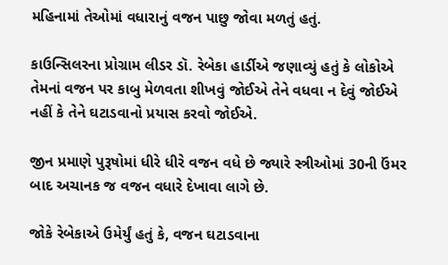મહિનામાં તેઓમાં વધારાનું વજન પાછુ જોવા મળતું હતું.

કાઉન્સિલરના પ્રોગ્રામ લીડર ડૉ. રેબેકા હાર્ડીએ જણાવ્યું હતું કે લોકોએ તેમનાં વજન પર કાબુ મેળવતા શીખવું જોઈએ તેને વધવા ન દેવું જોઈએ નહીં કે તેને ઘટાડવાનો પ્રયાસ કરવો જોઈએ.

જીન પ્રમાણે પુરૂષોમાં ધીરે ધીરે વજન વધે છે જ્યારે સ્ત્રીઓમાં 30ની ઉંમર બાદ અચાનક જ વજન વધારે દેખાવા લાગે છે.

જોકે રેબેકાએ ઉમેર્યું હતું કે, વજન ઘટાડવાના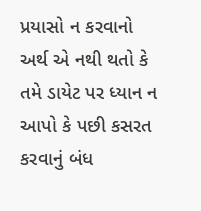પ્રયાસો ન કરવાનો અર્થ એ નથી થતો કે તમે ડાયેટ પર ધ્યાન ન આપો કે પછી કસરત કરવાનું બંધ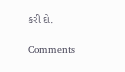કરી દો.

Comments